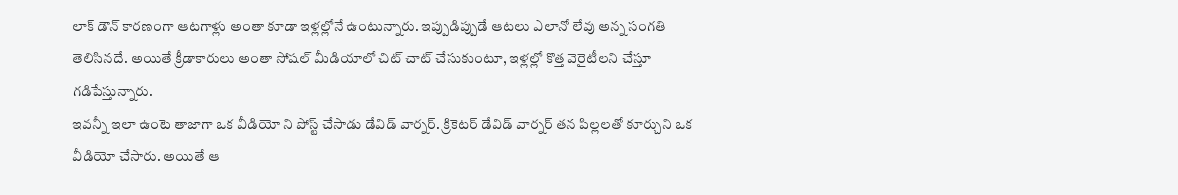లాక్ డౌన్ కారణంగా ఆటగాళ్లు అంతా కూడా ఇళ్లల్లోనే ఉంటున్నారు. ఇప్పుడిప్పుడే ఆటలు ఎలానో లేవు అన్న సంగతి తెలిసినదే. అయితే క్రీడాకారులు అంతా సోషల్ మీడియాలో చిట్ చాట్ చేసుకుంటూ, ఇళ్లల్లో కొత్త వెరైటీలని చేస్తూ గడిపేస్తున్నారు.
ఇవన్నీ ఇలా ఉంటె తాజాగా ఒక వీడియో ని పోస్ట్ చేసాడు డేవిడ్ వార్నర్. క్రికెటర్ డేవిడ్ వార్నర్ తన పిల్లలతో కూర్చుని ఒక వీడియో చేసారు. అయితే ఆ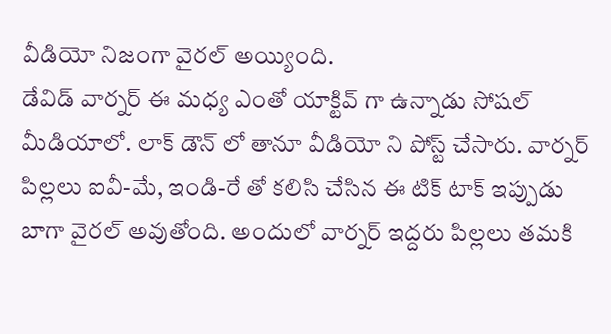వీడియో నిజంగా వైరల్ అయ్యింది.
డేవిడ్ వార్నర్ ఈ మధ్య ఎంతో యాక్టివ్ గా ఉన్నాడు సోషల్ మీడియాలో. లాక్ డౌన్ లో తానూ వీడియో ని పోస్ట్ చేసారు. వార్నర్ పిల్లలు ఐవీ-మే, ఇండి-రే తో కలిసి చేసిన ఈ టిక్ టాక్ ఇప్పుడు బాగా వైరల్ అవుతోంది. అందులో వార్నర్ ఇద్దరు పిల్లలు తమకి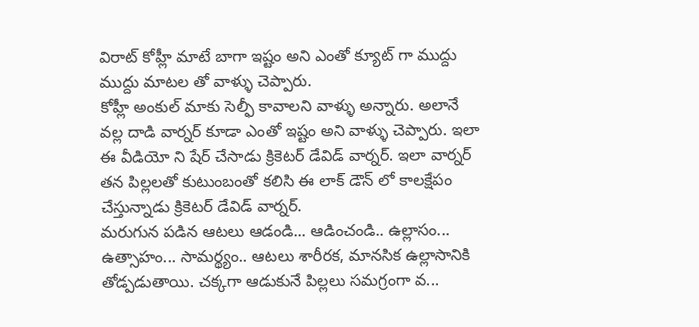విరాట్ కోహ్లీ మాటే బాగా ఇష్టం అని ఎంతో క్యూట్ గా ముద్దు ముద్దు మాటల తో వాళ్ళు చెప్పారు.
కోహ్లీ అంకుల్ మాకు సెల్ఫీ కావాలని వాళ్ళు అన్నారు. అలానే వల్ల దాడి వార్నర్ కూడా ఎంతో ఇష్టం అని వాళ్ళు చెప్పారు. ఇలా ఈ వీడియో ని షేర్ చేసాడు క్రికెటర్ డేవిడ్ వార్నర్. ఇలా వార్నర్ తన పిల్లలతో కుటుంబంతో కలిసి ఈ లాక్ డౌన్ లో కాలక్షేపం చేస్తున్నాడు క్రికెటర్ డేవిడ్ వార్నర్.
మరుగున పడిన ఆటలు ఆడండి... ఆడించండి.. ఉల్లాసం... ఉత్సాహం... సామర్థ్యం.. ఆటలు శారీరక, మానసిక ఉల్లాసానికి తోడ్పడుతాయి. చక్కగా ఆడుకునే పిల్లలు సమగ్రంగా వ...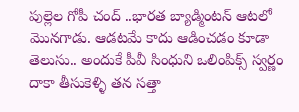పుల్లెల గోపీ చంద్ ..భారత బ్యాడ్మింటన్ ఆటలో మొనగాడు. ఆడటమే కాదు ఆడించడం కూడా తెలుసు.. అందుకే పీవీ సింధుని ఒలింపిక్స్ స్వర్ణం దాకా తీసుకెళ్ళి తన సత్తా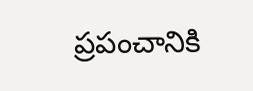ప్రపంచానికి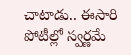చాటాడు.. ఈసారి పోటీల్లో స్వర్ణమే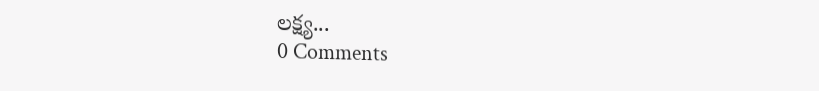లక్ష్య...
0 Comments